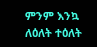ምንም እንኳ ለዕለት ተዕለት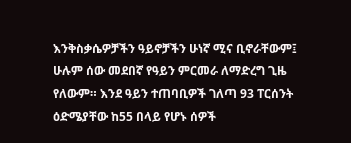እንቅስቃሴዎቻችን ዓይኖቻችን ሁነኛ ሚና ቢኖራቸውም፤ ሁሉም ሰው መደበኛ የዓይን ምርመራ ለማድረግ ጊዜ የለውም። እንደ ዓይን ተጠባቢዎች ገለጣ 93 ፐርሰንት ዕድሜያቸው ከ55 በላይ የሆኑ ሰዎች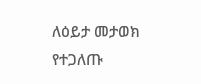ለዕይታ መታወክ የተጋለጡ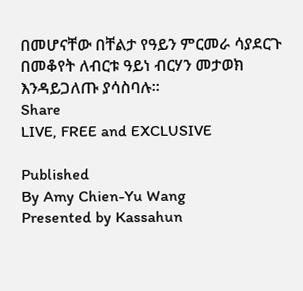በመሆናቸው በቸልታ የዓይን ምርመራ ሳያደርጉ በመቆየት ለብርቱ ዓይነ ብርሃን መታወክ እንዳይጋለጡ ያሳስባሉ።
Share
LIVE, FREE and EXCLUSIVE

Published
By Amy Chien-Yu Wang
Presented by Kassahun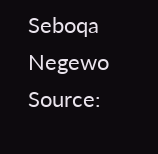Seboqa Negewo
Source: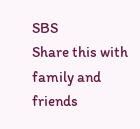SBS
Share this with family and friends